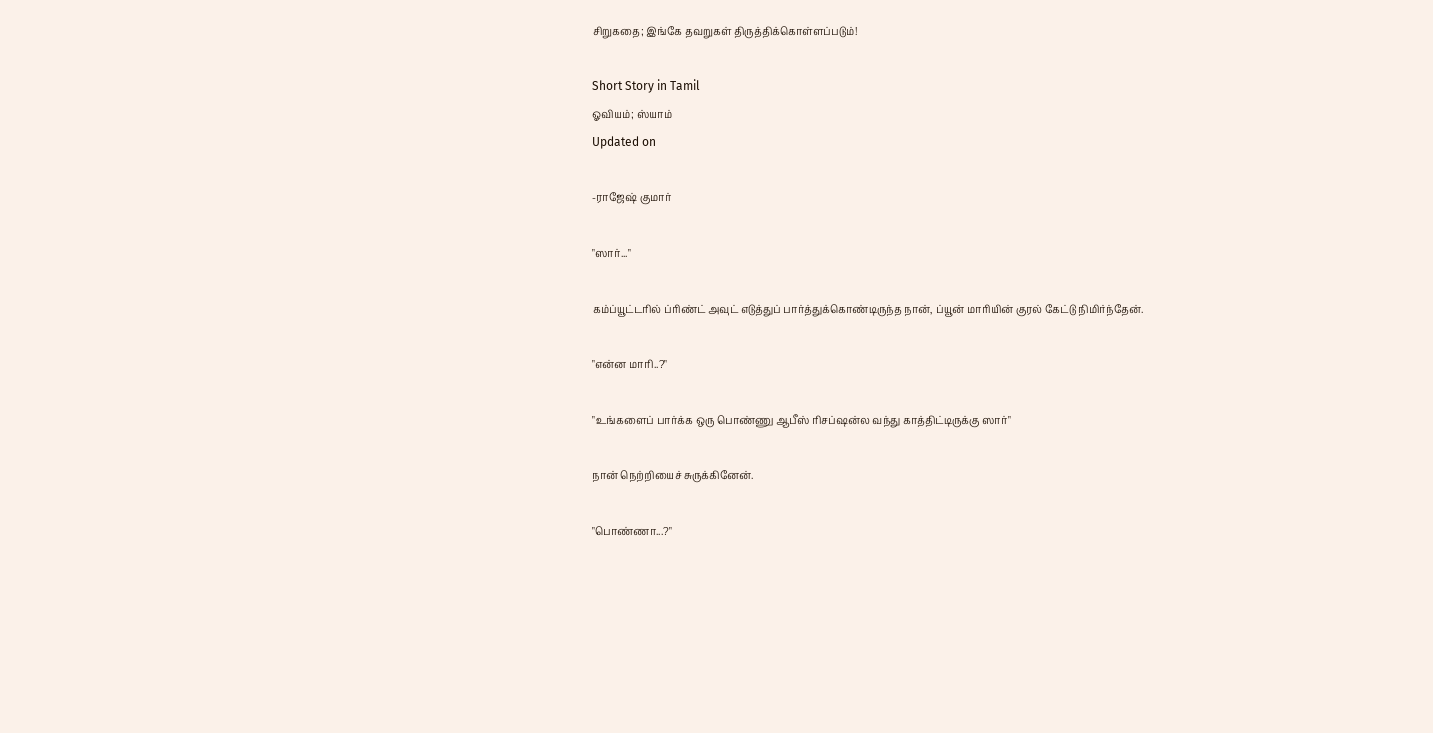சிறுகதை; இங்கே தவறுகள் திருத்திக்கொள்ளப்படும்!

Short Story in Tamil
ஓவியம்; ஸ்யாம்
Updated on

-ராஜேஷ் குமார்

"ஸார்..."

கம்ப்யூட்டரில் ப்ரிண்ட் அவுட் எடுத்துப் பார்த்துக்கொண்டிருந்த நான், ப்யூன் மாரியின் குரல் கேட்டு நிமிர்ந்தேன்.

"என்ன மாரி..?"

"உங்களைப் பார்க்க ஒரு பொண்ணு ஆபீஸ் ரிசப்ஷன்ல வந்து காத்திட்டிருக்கு ஸார்"

நான் நெற்றியைச் சுருக்கினேன்.

"பொண்ணா...?"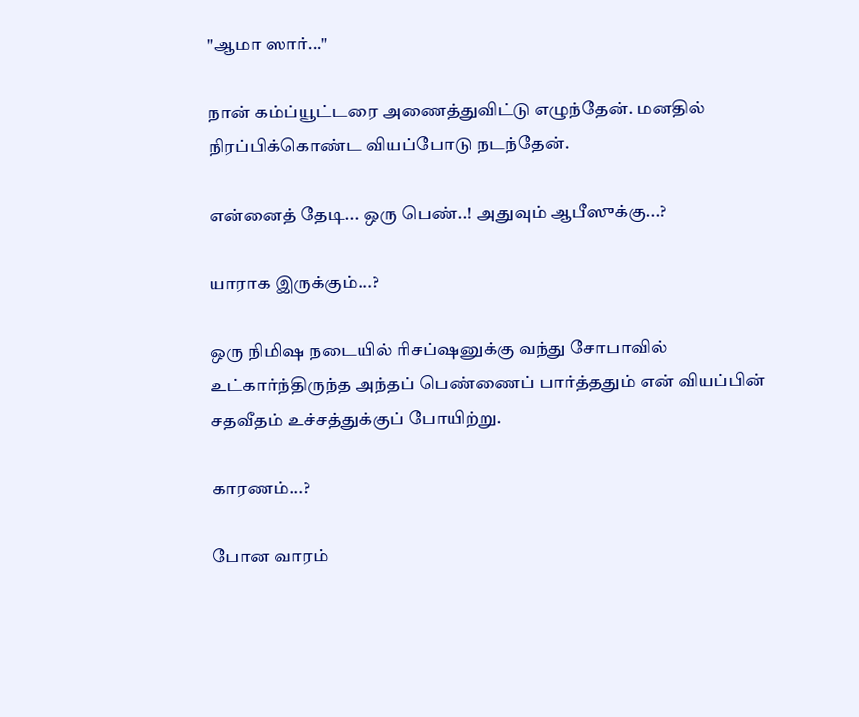"ஆமா ஸார்..."

நான் கம்ப்யூட்டரை அணைத்துவிட்டு எழுந்தேன். மனதில் நிரப்பிக்கொண்ட வியப்போடு நடந்தேன்.

என்னைத் தேடி... ஒரு பெண்..! அதுவும் ஆபீஸுக்கு...?

யாராக இருக்கும்...?

ஒரு நிமிஷ நடையில் ரிசப்ஷனுக்கு வந்து சோபாவில் உட்கார்ந்திருந்த அந்தப் பெண்ணைப் பார்த்ததும் என் வியப்பின் சதவீதம் உச்சத்துக்குப் போயிற்று.

காரணம்...?

போன வாரம்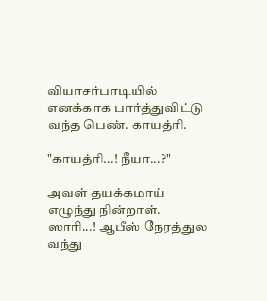வியாசர்பாடியில் எனக்காக பார்த்துவிட்டு வந்த பெண். காயத்ரி.

"காயத்ரி...! நீயா...?"

அவள் தயக்கமாய் எழுந்து நின்றாள். ஸாரி...! ஆபீஸ் நேரத்துல வந்து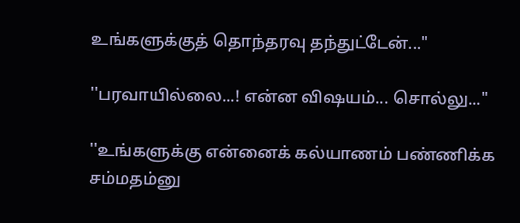உங்களுக்குத் தொந்தரவு தந்துட்டேன்..."

''பரவாயில்லை...! என்ன விஷயம்... சொல்லு..."

''உங்களுக்கு என்னைக் கல்யாணம் பண்ணிக்க சம்மதம்னு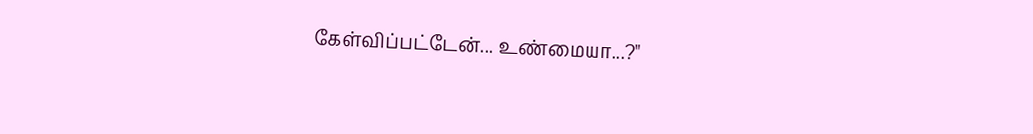கேள்விப்பட்டேன்... உண்மையா...?"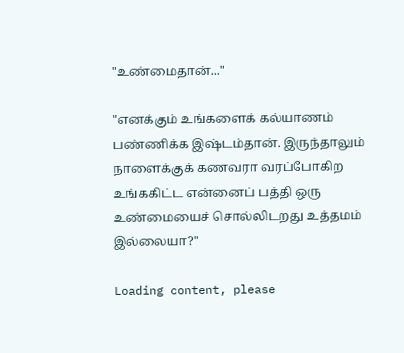"உண்மைதான்..."

"எனக்கும் உங்களைக் கல்யாணம் பண்ணிக்க இஷ்டம்தான். இருந்தாலும் நாளைக்குக் கணவரா வரப்போகிற உங்ககிட்ட என்னைப் பத்தி ஒரு உண்மையைச் சொல்லிடறது உத்தமம் இல்லையா?"

Loading content, please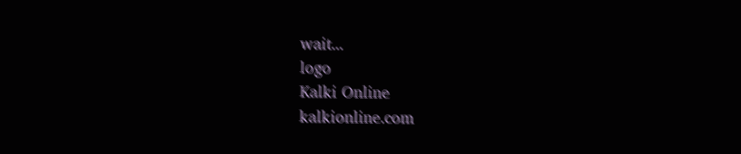wait...
logo
Kalki Online
kalkionline.com